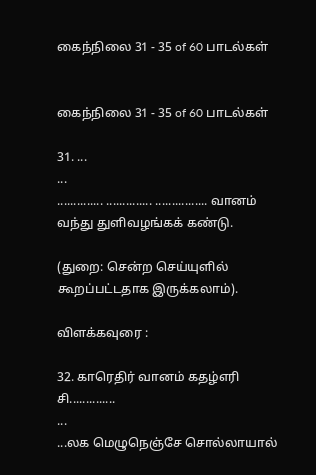கைந்நிலை 31 - 35 of 60 பாடல்கள்


கைந்நிலை 31 - 35 of 60 பாடல்கள்

31. ...
...
.............. .............. ................ வானம்
வந்து துளிவழங்கக் கண்டு.

(துறை: சென்ற செய்யுளில் கூறப்பட்டதாக இருக்கலாம்).

விளக்கவுரை :

32. காரெதிர் வானம் கதழ்எரி சி..............
...
...லக மெழுநெஞ்சே சொல்லாயால்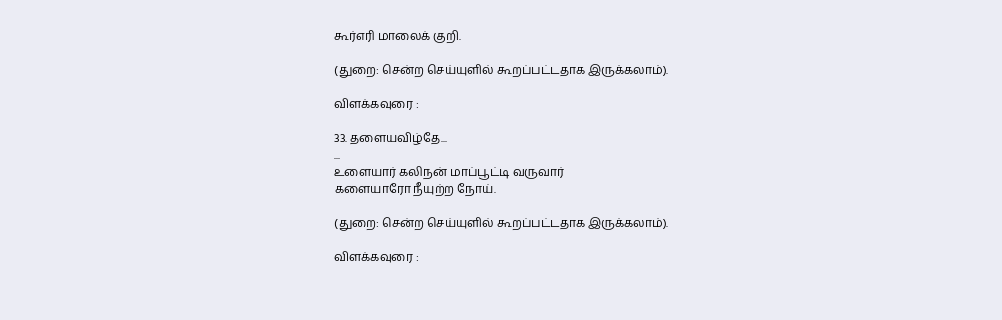கூர்எரி மாலைக் குறி.

(துறை: சென்ற செய்யுளில் கூறப்பட்டதாக இருக்கலாம்).

விளக்கவுரை :

33. தளையவிழ்தே...
...
உளையார் கலிநன் மாப்பூட்டி வருவார்
களையாரோ நீயுற்ற நோய்.

(துறை: சென்ற செய்யுளில் கூறப்பட்டதாக இருக்கலாம்).

விளக்கவுரை :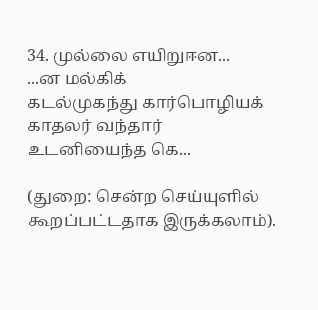34. முல்லை எயிறுஈன...
...ன மல்கிக்
கடல்முகந்து கார்பொழியக் காதலர் வந்தார்
உடனியைந்த கெ...

(துறை: சென்ற செய்யுளில் கூறப்பட்டதாக இருக்கலாம்).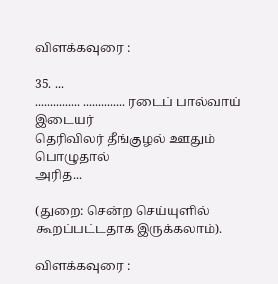விளக்கவுரை :

35. ...
............... .............. ரடைப் பால்வாய் இடையர்
தெரிவிலர் தீங்குழல் ஊதும் பொழுதால்
அரித...

(துறை: சென்ற செய்யுளில் கூறப்பட்டதாக இருக்கலாம்).

விளக்கவுரை :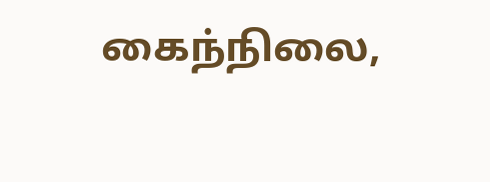கைந்நிலை,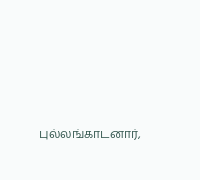புல்லங்காடனார்,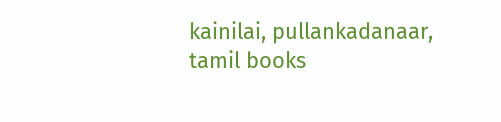kainilai, pullankadanaar, tamil books